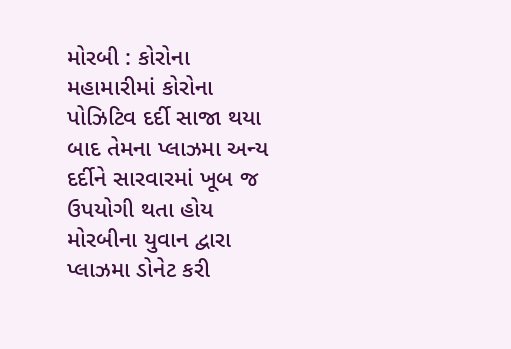મોરબી : કોરોના મહામારીમાં કોરોના પોઝિટિવ દર્દી સાજા થયા બાદ તેમના પ્લાઝમા અન્ય દર્દીને સારવારમાં ખૂબ જ ઉપયોગી થતા હોય મોરબીના યુવાન દ્વારા પ્લાઝમા ડોનેટ કરી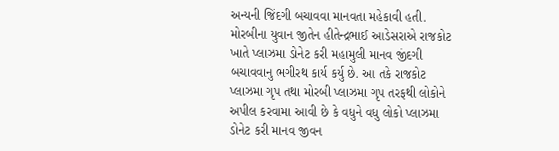અન્યની જિંદગી બચાવવા માનવતા મહેકાવી હતી. મોરબીના યુવાન જીતેન હીતેન્દ્રભાઈ આડેસરાએ રાજકોટ ખાતે પ્લાઝમા ડોનેટ કરી મહામુલી માનવ જીંદગી બચાવવાનુ ભગીરથ કાર્ય કર્યુ છે. આ તકે રાજકોટ પ્લાઝમા ગૃપ તથા મોરબી પ્લાઝમા ગૃપ તરફથી લોકોને અપીલ કરવામા આવી છે કે વધુને વધુ લોકો પ્લાઝમા ડોનેટ કરી માનવ જીવન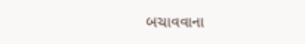બચાવવાના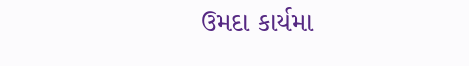ઉમદા કાર્યમા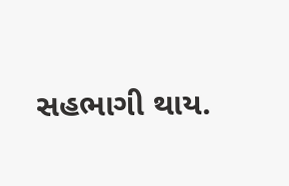સહભાગી થાય.